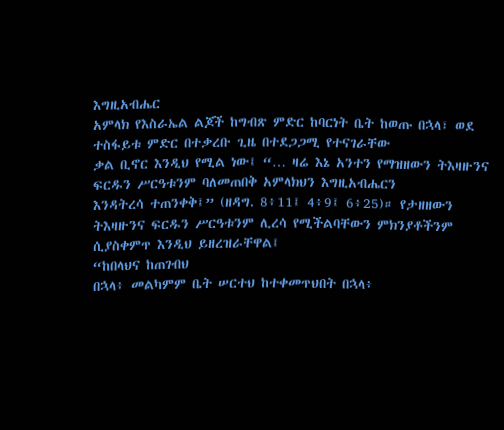እግዚአብሔር
አምላክ የእስራኤል ልጆች ከግብጽ ምድር ከባርነት ቤት ከወጡ በኋላ፣ ወደ ተስፋይቱ ምድር በተቃረቡ ጊዜ በተደጋጋሚ የተናገራቸው
ቃል ቢኖር እንዲህ የሚል ነው፤ “… ዛሬ እኔ አንተን የማዝዘውን ትእዛዙንና ፍርዱን ሥርዓቱንም ባለመጠበቅ አምላክህን እግዚአብሔርን
እንዳትረሳ ተጠንቀቅ፤” (ዘዳግ. 8፥11፤ 4፥9፤ 6፥25)። የታዘዘውን ትእዛዙንና ፍርዱን ሥርዓቱንም ሊረሳ የሚችልባቸውን ምክንያቶችንም
ሲያስቀምጥ እንዲህ ይዘረዝራቸዋል፤
“ከበላህና ከጠገብህ
በኋላ፥ መልካምም ቤት ሠርተህ ከተቀመጥህበት በኋላ፥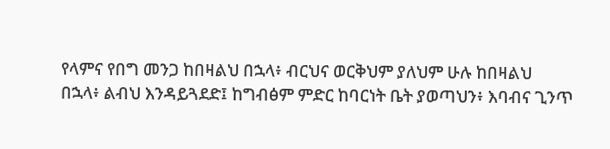የላምና የበግ መንጋ ከበዛልህ በኋላ፥ ብርህና ወርቅህም ያለህም ሁሉ ከበዛልህ
በኋላ፥ ልብህ እንዳይጓደድ፤ ከግብፅም ምድር ከባርነት ቤት ያወጣህን፥ እባብና ጊንጥ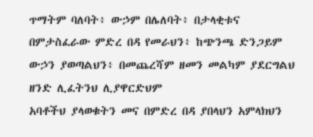ጥማትም ባለባት፥ ውኃም በሌለባት፥ በታላቂቱና
በምታስፈራው ምድረ በዳ የመራህን፥ ከጭንጫ ድንጋይም ውኃን ያወጣልህን፥ በመጨረሻም ዘመን መልካም ያደርግልህ ዘንድ ሊፈትንህ ሊያዋርድህም
አባቶችህ ያላወቁትን መና በምድረ በዳ ያበላህን አምላክህን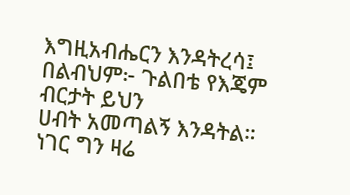እግዚአብሔርን እንዳትረሳ፤ በልብህም፦ ጉልበቴ የእጄም ብርታት ይህን
ሀብት አመጣልኝ እንዳትል። ነገር ግን ዛሬ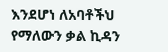እንደሆነ ለአባቶችህ የማለውን ቃል ኪዳን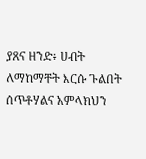ያጸና ዘንድ፥ ሀብት ለማከማቸት እርሱ ጉልበት
ሰጥቶሃልና አምላክህን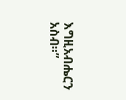እግዚአብሔርን አስብ።”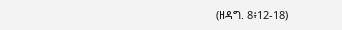(ዘዳግ. 8፥12-18)